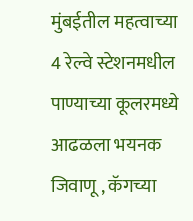मुंबईतील महत्वाच्या 4 रेल्वे स्टेशनमधील पाण्याच्या कूलरमध्ये आढळला भयनक जिवाणू , कॅगच्या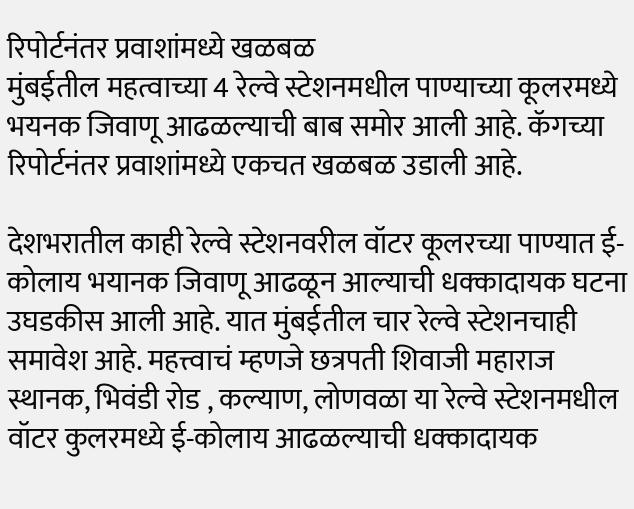रिपोर्टनंतर प्रवाशांमध्ये खळबळ
मुंबईतील महत्वाच्या 4 रेल्वे स्टेशनमधील पाण्याच्या कूलरमध्ये भयनक जिवाणू आढळल्याची बाब समोर आली आहे. कॅगच्या रिपोर्टनंतर प्रवाशांमध्ये एकचत खळबळ उडाली आहे.

देशभरातील काही रेल्वे स्टेशनवरील वॉटर कूलरच्या पाण्यात ई-कोलाय भयानक जिवाणू आढळून आल्याची धक्कादायक घटना उघडकीस आली आहे. यात मुंबईतील चार रेल्वे स्टेशनचाही समावेश आहे. महत्त्वाचं म्हणजे छत्रपती शिवाजी महाराज स्थानक, भिवंडी रोड , कल्याण, लोणवळा या रेल्वे स्टेशनमधील वॉटर कुलरमध्ये ई-कोलाय आढळल्याची धक्कादायक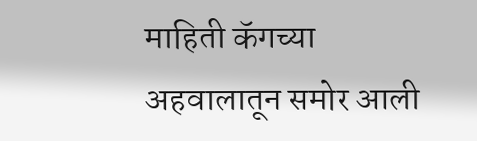माहिती कॅगच्या अहवालातून समोर आली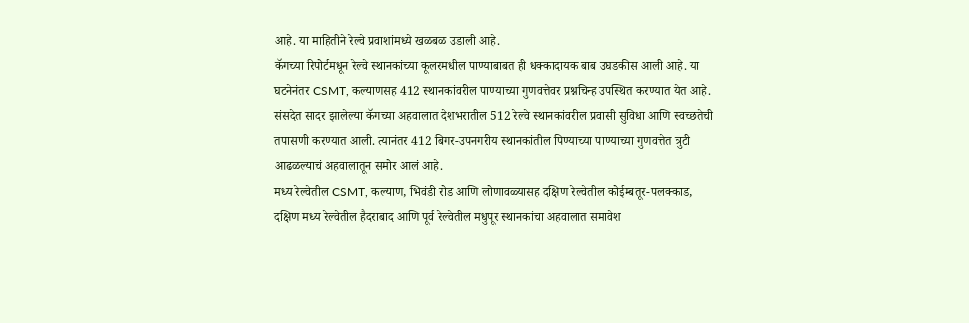आहे. या माहितीने रेल्वे प्रवाशांमध्ये खळबळ उडाली आहे.
कॅगच्या रिपोर्टमधून रेल्वे स्थानकांच्या कूलरमधील पाण्याबाबत ही धक्कादायक बाब उघडकीस आली आहे. या घटनेनंतर CSMT, कल्याणसह 412 स्थानकांवरील पाण्याच्या गुणवत्तेवर प्रश्नचिन्ह उपस्थित करण्यात येत आहे. संसदेत सादर झालेल्या कॅगच्या अहवालात देशभरातील 512 रेल्वे स्थानकांवरील प्रवासी सुविधा आणि स्वच्छतेची तपासणी करण्यात आली. त्यानंतर 412 बिगर-उपनगरीय स्थानकांतील पिण्याच्या पाण्याच्या गुणवत्तेत त्रुटी आढळल्याचं अहवालातून समोर आलं आहे.
मध्य रेल्वेतील CSMT, कल्याण, भिवंडी रोड आणि लोणावळ्यासह दक्षिण रेल्वेतील कोईम्बतूर-पलक्काड, दक्षिण मध्य रेल्वेतील हैदराबाद आणि पूर्व रेल्वेतील मधुपूर स्थानकांचा अहवालात समावेश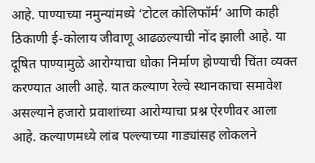आहे. पाण्याच्या नमुन्यांमध्ये ‘टोटल कोलिफॉर्म’ आणि काही ठिकाणी ई-कोलाय जीवाणू आढळल्याची नोंद झाली आहे. या दूषित पाण्यामुळे आरोग्याचा धोका निर्माण होण्याची चिंता व्यक्त करण्यात आली आहे. यात कल्याण रेल्वे स्थानकाचा समावेश असल्याने हजारो प्रवाशांच्या आरोग्याचा प्रश्न ऐरणीवर आला आहे. कल्याणमध्ये लांब पल्ल्याच्या गाड्यांसह लोकलने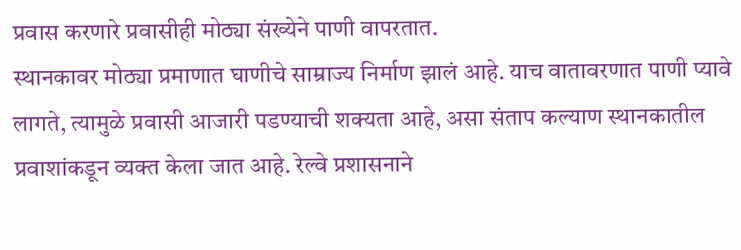प्रवास करणारे प्रवासीही मोठ्या संख्येने पाणी वापरतात.
स्थानकावर मोठ्या प्रमाणात घाणीचे साम्राज्य निर्माण झालं आहे. याच वातावरणात पाणी प्यावे लागते, त्यामुळे प्रवासी आजारी पडण्याची शक्यता आहे, असा संताप कल्याण स्थानकातील प्रवाशांकडून व्यक्त केला जात आहे. रेल्वे प्रशासनाने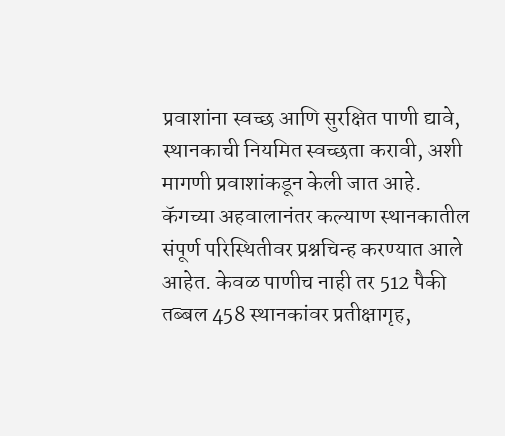प्रवाशांना स्वच्छ आणि सुरक्षित पाणी द्यावे, स्थानकाची नियमित स्वच्छता करावी, अशी मागणी प्रवाशांकडून केली जात आहे.
कॅगच्या अहवालानंतर कल्याण स्थानकातील संपूर्ण परिस्थितीवर प्रश्नचिन्ह करण्यात आले आहेत. केवळ पाणीच नाही तर 512 पैकी तब्बल 458 स्थानकांवर प्रतीक्षागृह,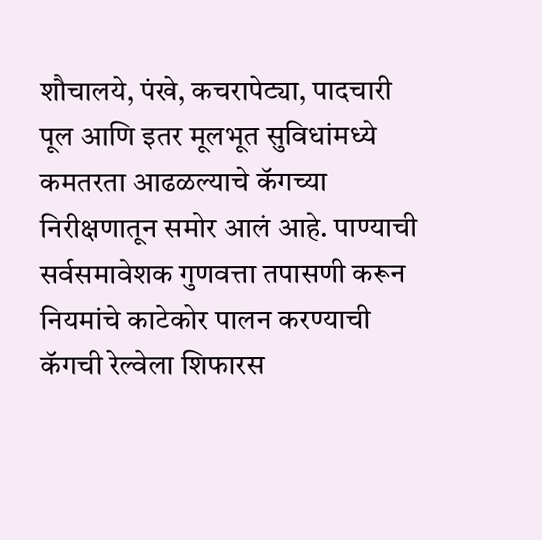शौचालये, पंखे, कचरापेट्या, पादचारी पूल आणि इतर मूलभूत सुविधांमध्ये कमतरता आढळल्याचे कॅगच्या निरीक्षणातून समोर आलं आहे. पाण्याची सर्वसमावेशक गुणवत्ता तपासणी करून नियमांचे काटेकोर पालन करण्याची कॅगची रेल्वेला शिफारस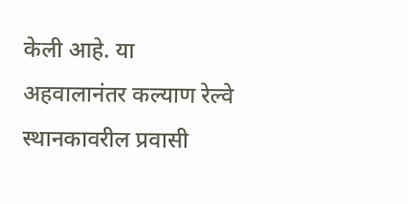केली आहे. या अहवालानंतर कल्याण रेल्वे स्थानकावरील प्रवासी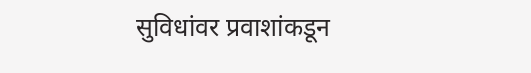सुविधांवर प्रवाशांकडून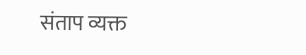संताप व्यक्त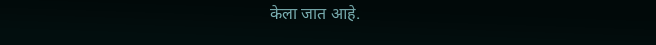केला जात आहे.